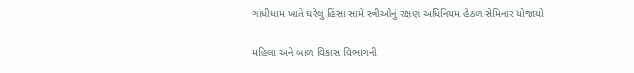ગાંધીધામ ખાતે ઘરેલુ હિંસા સામે સ્ત્રીઓનું રક્ષણ અધિનિયમ હેઠળ સેમિનાર યોજાયો

મહિલા અને બાળ વિકાસ વિભાગની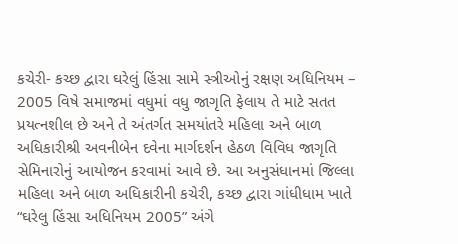કચેરી- કચ્છ દ્વારા ઘરેલું હિંસા સામે સ્ત્રીઓનું રક્ષણ અધિનિયમ – 2005 વિષે સમાજમાં વધુમાં વધુ જાગૃતિ ફેલાય તે માટે સતત પ્રયત્નશીલ છે અને તે અંતર્ગત સમયાંતરે મહિલા અને બાળ અધિકારીશ્રી અવનીબેન દવેના માર્ગદર્શન હેઠળ વિવિધ જાગૃતિ સેમિનારોનું આયોજન કરવામાં આવે છે. આ અનુસંધાનમાં જિલ્લા મહિલા અને બાળ અધિકારીની કચેરી, કચ્છ દ્વારા ગાંધીધામ ખાતે “ઘરેલુ હિંસા અધિનિયમ 2005” અંગે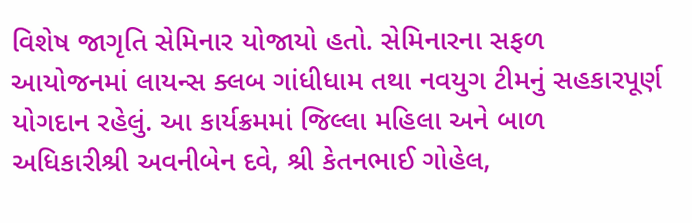વિશેષ જાગૃતિ સેમિનાર યોજાયો હતો. સેમિનારના સફળ આયોજનમાં લાયન્સ ક્લબ ગાંધીધામ તથા નવયુગ ટીમનું સહકારપૂર્ણ યોગદાન રહેલું. આ કાર્યક્રમમાં જિલ્લા મહિલા અને બાળ અધિકારીશ્રી અવનીબેન દવે, શ્રી કેતનભાઈ ગોહેલ,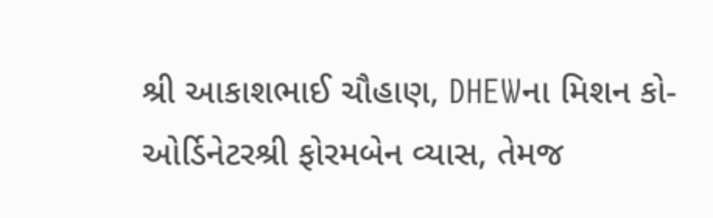શ્રી આકાશભાઈ ચૌહાણ, DHEWના મિશન કો-ઓર્ડિનેટરશ્રી ફોરમબેન વ્યાસ, તેમજ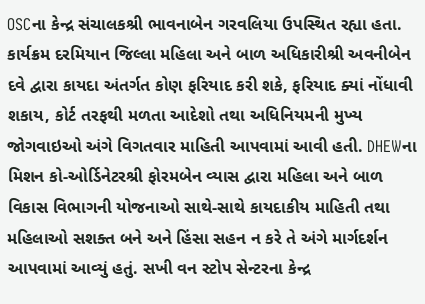OSCના કેન્દ્ર સંચાલકશ્રી ભાવનાબેન ગરવલિયા ઉપસ્થિત રહ્યા હતા. કાર્યક્રમ દરમિયાન જિલ્લા મહિલા અને બાળ અધિકારીશ્રી અવનીબેન દવે દ્વારા કાયદા અંતર્ગત કોણ ફરિયાદ કરી શકે, ફરિયાદ ક્યાં નોંધાવી શકાય, કોર્ટ તરફથી મળતા આદેશો તથા અધિનિયમની મુખ્ય જોગવાઇઓ અંગે વિગતવાર માહિતી આપવામાં આવી હતી. DHEWના મિશન કો-ઓર્ડિનેટરશ્રી ફોરમબેન વ્યાસ દ્વારા મહિલા અને બાળ વિકાસ વિભાગની યોજનાઓ સાથે-સાથે કાયદાકીય માહિતી તથા મહિલાઓ સશક્ત બને અને હિંસા સહન ન કરે તે અંગે માર્ગદર્શન આપવામાં આવ્યું હતું. સખી વન સ્ટોપ સેન્ટરના કેન્દ્ર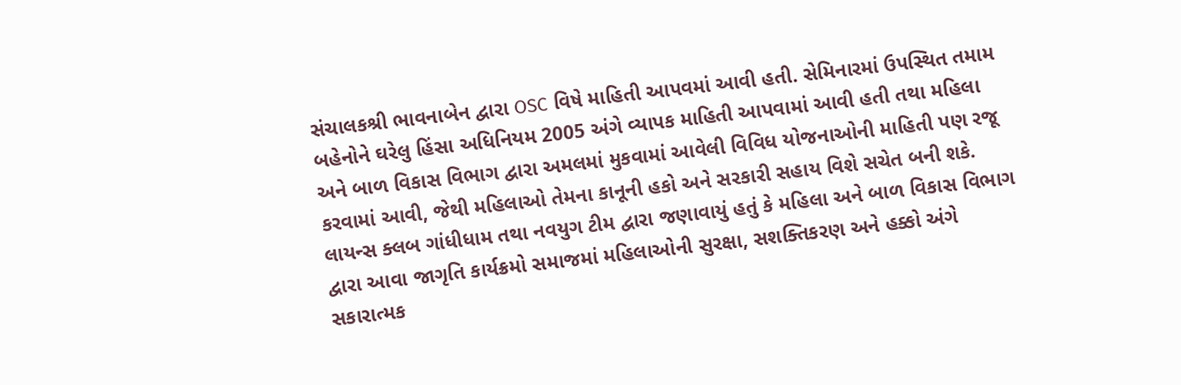સંચાલકશ્રી ભાવનાબેન દ્વારા OSC વિષે માહિતી આપવમાં આવી હતી. સેમિનારમાં ઉપસ્થિત તમામ બહેનોને ઘરેલુ હિંસા અધિનિયમ 2005 અંગે વ્યાપક માહિતી આપવામાં આવી હતી તથા મહિલા અને બાળ વિકાસ વિભાગ દ્વારા અમલમાં મુકવામાં આવેલી વિવિધ યોજનાઓની માહિતી પણ રજૂ કરવામાં આવી, જેથી મહિલાઓ તેમના કાનૂની હકો અને સરકારી સહાય વિશે સચેત બની શકે. લાયન્સ ક્લબ ગાંધીધામ તથા નવયુગ ટીમ દ્વારા જણાવાયું હતું કે મહિલા અને બાળ વિકાસ વિભાગ દ્વારા આવા જાગૃતિ કાર્યક્રમો સમાજમાં મહિલાઓની સુરક્ષા, સશક્તિકરણ અને હક્કો અંગે સકારાત્મક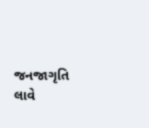જનજાગૃતિ લાવે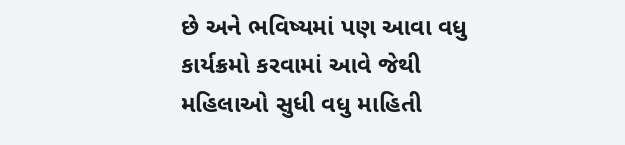છે અને ભવિષ્યમાં પણ આવા વધુ કાર્યક્રમો કરવામાં આવે જેથી મહિલાઓ સુધી વધુ માહિતી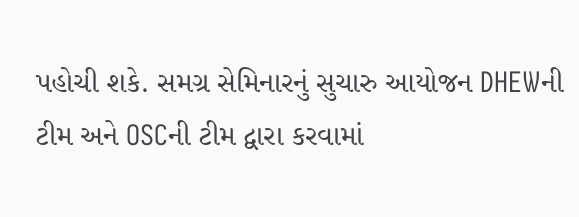પહોચી શકે. સમગ્ર સેમિનારનું સુચારુ આયોજન DHEWની ટીમ અને OSCની ટીમ દ્વારા કરવામાં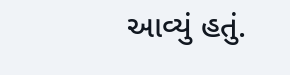આવ્યું હતું.